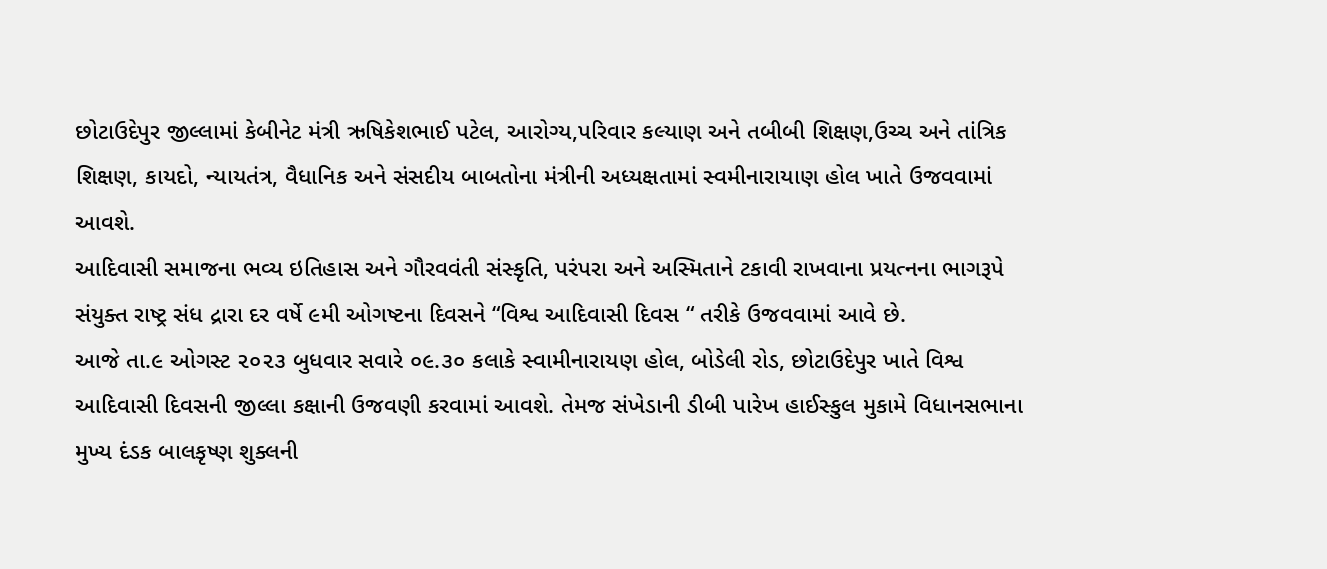છોટાઉદેપુર જીલ્લામાં કેબીનેટ મંત્રી ઋષિકેશભાઈ પટેલ, આરોગ્ય,પરિવાર કલ્યાણ અને તબીબી શિક્ષણ,ઉચ્ચ અને તાંત્રિક શિક્ષણ, કાયદો, ન્યાયતંત્ર, વૈધાનિક અને સંસદીય બાબતોના મંત્રીની અધ્યક્ષતામાં સ્વમીનારાયાણ હોલ ખાતે ઉજવવામાં આવશે.
આદિવાસી સમાજના ભવ્ય ઇતિહાસ અને ગૌરવવંતી સંસ્કૃતિ, પરંપરા અને અસ્મિતાને ટકાવી રાખવાના પ્રયત્નના ભાગરૂપે સંયુક્ત રાષ્ટ્ર સંધ દ્રારા દર વર્ષે ૯મી ઓગષ્ટના દિવસને “વિશ્વ આદિવાસી દિવસ “ તરીકે ઉજવવામાં આવે છે.
આજે તા.૯ ઓગસ્ટ ૨૦૨૩ બુધવાર સવારે ૦૯.૩૦ કલાકે સ્વામીનારાયણ હોલ, બોડેલી રોડ, છોટાઉદેપુર ખાતે વિશ્વ આદિવાસી દિવસની જીલ્લા કક્ષાની ઉજવણી કરવામાં આવશે. તેમજ સંખેડાની ડીબી પારેખ હાઈસ્કુલ મુકામે વિધાનસભાના મુખ્ય દંડક બાલકૃષ્ણ શુક્લની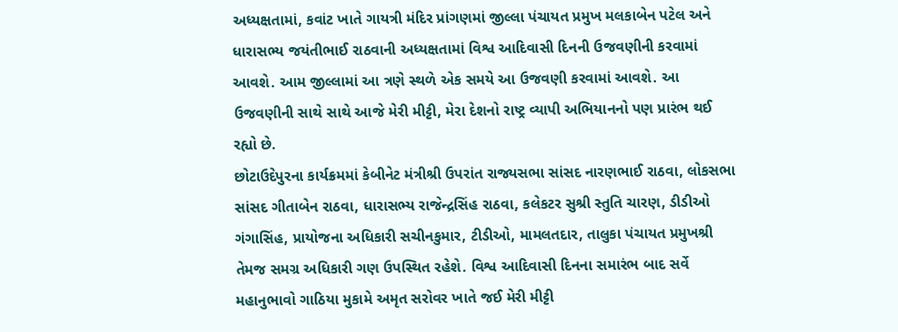અધ્યક્ષતામાં, કવાંટ ખાતે ગાયત્રી મંદિર પ્રાંગણમાં જીલ્લા પંચાયત પ્રમુખ મલકાબેન પટેલ અને ધારાસભ્ય જયંતીભાઈ રાઠવાની અધ્યક્ષતામાં વિશ્વ આદિવાસી દિનની ઉજવણીની કરવામાં આવશે. આમ જીલ્લામાં આ ત્રણે સ્થળે એક સમયે આ ઉજવણી કરવામાં આવશે. આ ઉજવણીની સાથે સાથે આજે મેરી મીટ્ટી, મેરા દેશનો રાષ્ટ્ર વ્યાપી અભિયાનનો પણ પ્રારંભ થઈ રહ્યો છે.
છોટાઉદેપુરના કાર્યક્રમમાં કેબીનેટ મંત્રીશ્રી ઉપરાંત રાજ્યસભા સાંસદ નારણભાઈ રાઠવા, લોકસભા સાંસદ ગીતાબેન રાઠવા, ધારાસભ્ય રાજેન્દ્રસિંહ રાઠવા, કલેકટર સુશ્રી સ્તુતિ ચારણ, ડીડીઓ ગંગાસિંહ, પ્રાયોજના અધિકારી સચીનકુમાર, ટીડીઓ, મામલતદાર, તાલુકા પંચાયત પ્રમુખશ્રી તેમજ સમગ્ર અધિકારી ગણ ઉપસ્થિત રહેશે. વિશ્વ આદિવાસી દિનના સમારંભ બાદ સર્વે મહાનુભાવો ગાઠિયા મુકામે અમૃત સરોવર ખાતે જઈ મેરી મીટ્ટી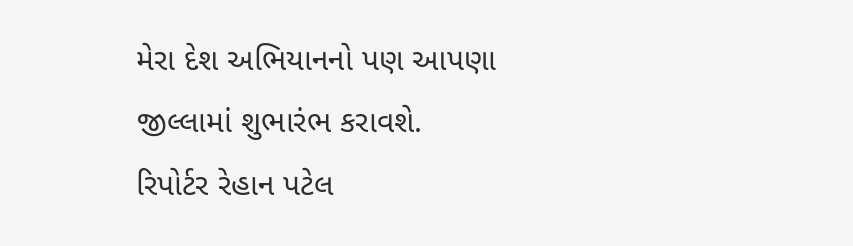મેરા દેશ અભિયાનનો પણ આપણા જીલ્લામાં શુભારંભ કરાવશે.
રિપોર્ટર રેહાન પટેલ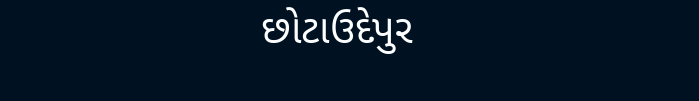છોટાઉદેપુર